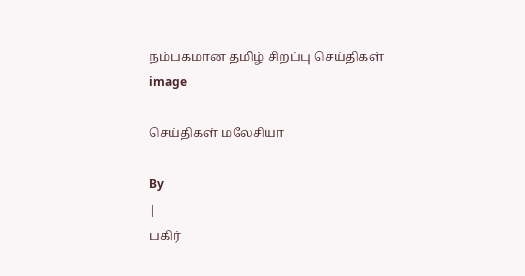நம்பகமான தமிழ் சிறப்பு செய்திகள்
image

செய்திகள் மலேசியா

By
|
பகிர்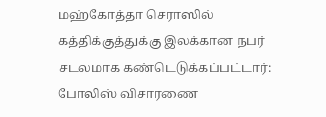மஹ்கோத்தா செராஸில் கத்திக்குத்துக்கு இலக்கான நபர் சடலமாக கண்டெடுக்கப்பட்டார்: போலிஸ் விசாரணை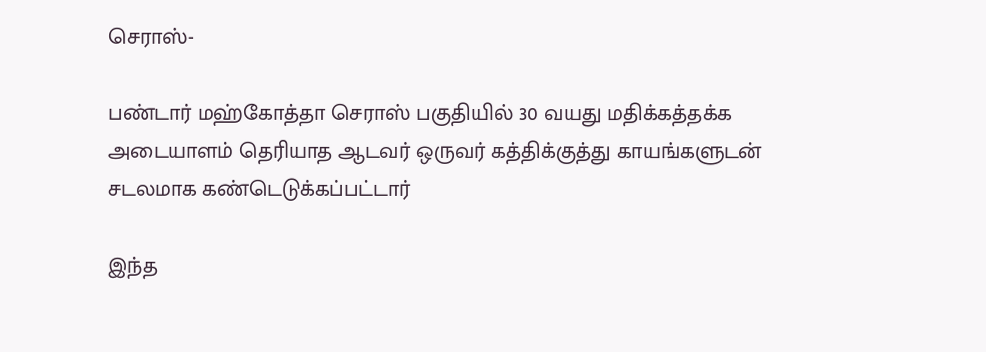செராஸ்-

பண்டார் மஹ்கோத்தா செராஸ் பகுதியில் 30 வயது மதிக்கத்தக்க அடையாளம் தெரியாத ஆடவர் ஒருவர் கத்திக்குத்து காயங்களுடன் சடலமாக கண்டெடுக்கப்பட்டார்

இந்த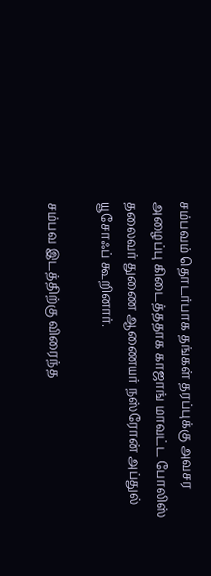சம்பவம் தொடர்பாக தங்கள் தரப்புக்கு அவசர அழைப்பு கிடைத்ததாக காஜாங் மாவட்ட போலிஸ் தலைவர் துணை ஆணையர் நஸ்ரோன் அப்துல் யூசோஃப் கூறினார்.

சம்பவ இடத்திற்கு விரைந்த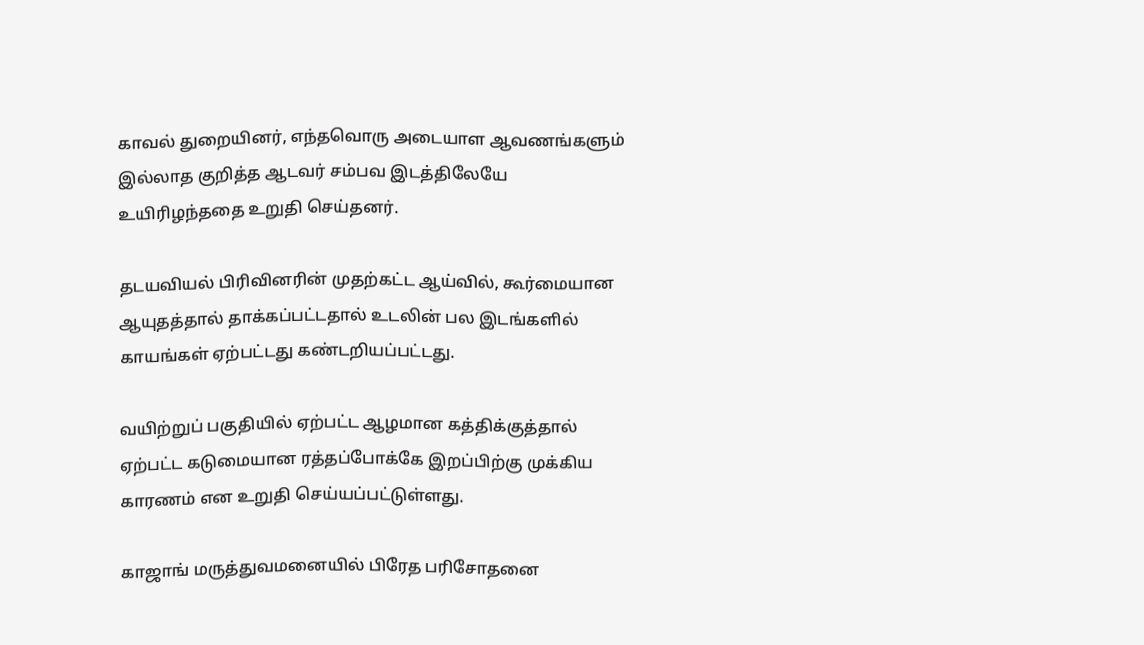காவல் துறையினர், எந்தவொரு அடையாள ஆவணங்களும் இல்லாத குறித்த ஆடவர் சம்பவ இடத்திலேயே உயிரிழந்ததை உறுதி செய்தனர்.

தடயவியல் பிரிவினரின் முதற்கட்ட ஆய்வில், கூர்மையான ஆயுதத்தால் தாக்கப்பட்டதால் உடலின் பல இடங்களில் காயங்கள் ஏற்பட்டது கண்டறியப்பட்டது.

வயிற்றுப் பகுதியில் ஏற்பட்ட ஆழமான கத்திக்குத்தால் ஏற்பட்ட கடுமையான ரத்தப்போக்கே இறப்பிற்கு முக்கிய காரணம் என உறுதி செய்யப்பட்டுள்ளது.

காஜாங் மருத்துவமனையில் பிரேத பரிசோதனை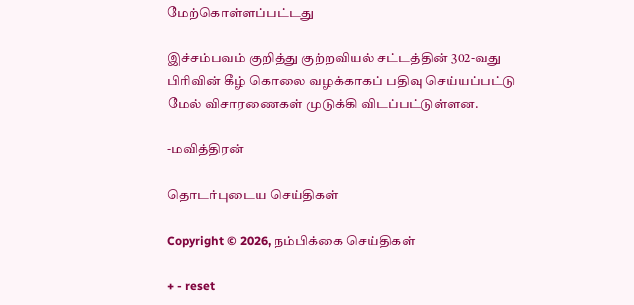மேற்கொள்ளப்பட்டது

இச்சம்பவம் குறித்து குற்றவியல் சட்டத்தின் 302-வது பிரிவின் கீழ் கொலை வழக்காகப் பதிவு செய்யப்பட்டு மேல் விசாரணைகள் முடுக்கி விடப்பட்டுள்ளன.

-மவித்திரன்

தொடர்புடைய செய்திகள்

Copyright © 2026, நம்பிக்கை செய்திகள்

+ - reset